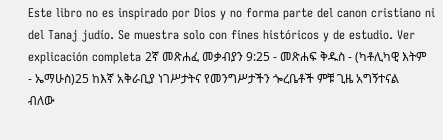Este libro no es inspirado por Dios y no forma parte del canon cristiano ni del Tanaj judío. Se muestra solo con fines históricos y de estudio. Ver explicación completa 2ኛ መጽሐፈ መቃብያን 9:25 - መጽሐፍ ቅዱስ - (ካቶሊካዊ እትም - ኤማሁስ)25 ከእኛ አቅራቢያ ነገሥታትና የመንግሥታችን ጐረቤቶች ምቹ ጊዜ አግኝተናል ብለው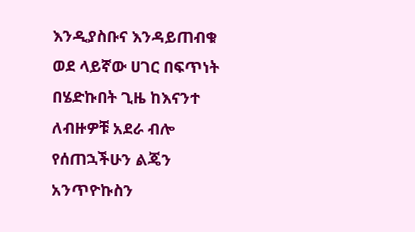እንዲያስቡና እንዳይጠብቁ ወደ ላይኛው ሀገር በፍጥነት በሄድኩበት ጊዜ ከእናንተ ለብዙዎቹ አደራ ብሎ የሰጠኋችሁን ልጄን አንጥዮኩስን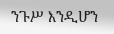ንጉሥ እንዲሆን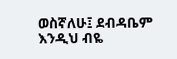ወስኛለሁ፤ ደብዳቤም እንዲህ ብዬ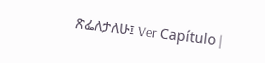ጽፌለታለሁ፤ Ver Capítulo |